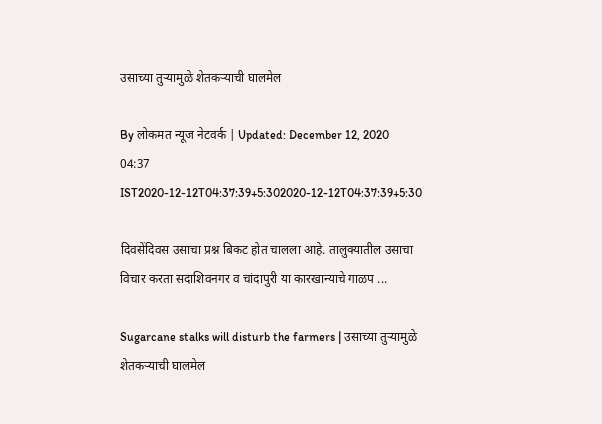उसाच्या तुऱ्यामुळे शेतकऱ्याची घालमेल

By लोकमत न्यूज नेटवर्क | Updated: December 12, 2020 04:37 IST2020-12-12T04:37:39+5:302020-12-12T04:37:39+5:30

दिवसेंदिवस उसाचा प्रश्न बिकट होत चालला आहे. तालुक्यातील उसाचा विचार करता सदाशिवनगर व चांदापुरी या कारखान्याचे गाळप ...

Sugarcane stalks will disturb the farmers | उसाच्या तुऱ्यामुळे शेतकऱ्याची घालमेल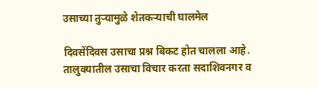उसाच्या तुऱ्यामुळे शेतकऱ्याची घालमेल

दिवसेंदिवस उसाचा प्रश्न बिकट होत चालला आहे. तालुक्यातील उसाचा विचार करता सदाशिवनगर व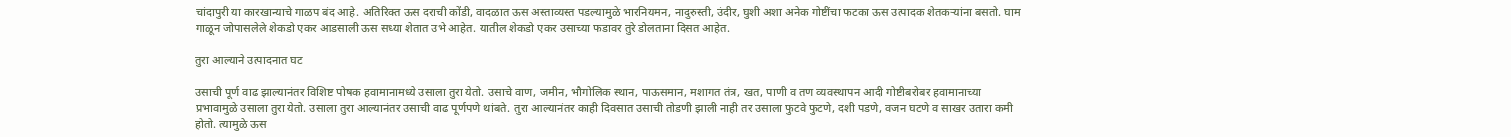चांदापुरी या कारखान्याचे गाळप बंद आहे. अतिरिक्त ऊस दराची कोंडी, वादळात ऊस अस्ताव्यस्त पडल्यामुळे भारनियमन, नादुरुस्ती, उंदीर, घुशी अशा अनेक गोष्टींचा फटका ऊस उत्पादक शेतकऱ्यांना बसतो. घाम गाळून जोपासलेले शेकडो एकर आडसाली ऊस सध्या शेतात उभे आहेत. यातील शेकडो एकर उसाच्या फडावर तुरे डोलताना दिसत आहेत.

तुरा आल्याने उत्पादनात घट

उसाची पूर्ण वाढ झाल्यानंतर विशिष्ट पोषक हवामानामध्ये उसाला तुरा येतो. उसाचे वाण, जमीन, भौगोलिक स्थान, पाऊसमान, मशागत तंत्र, खत, पाणी व तण व्यवस्थापन आदी गोष्टीबरोबर हवामानाच्या प्रभावामुळे उसाला तुरा येतो. उसाला तुरा आल्यानंतर उसाची वाढ पूर्णपणे थांबते. तुरा आल्यानंतर काही दिवसात उसाची तोडणी झाली नाही तर उसाला फुटवे फुटणे, दशी पडणे, वजन घटणे व साखर उतारा कमी होतो. त्यामुळे ऊस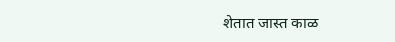शेतात जास्त काळ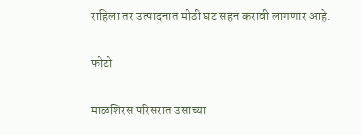राहिला तर उत्पादनात मोठी घट सहन करावी लागणार आहे.

फोटो

माळशिरस परिसरात उसाच्या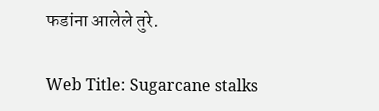फडांना आलेले तुरे.

Web Title: Sugarcane stalks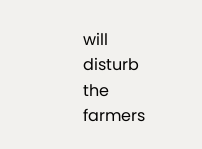will disturb the farmers